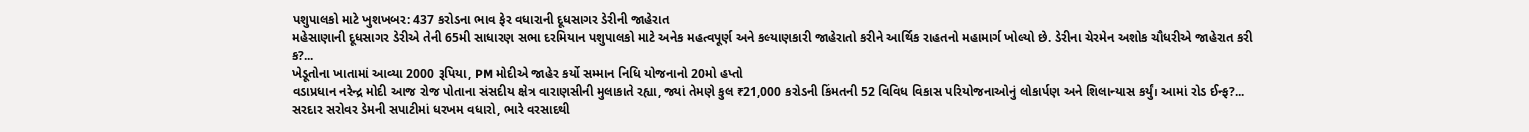પશુપાલકો માટે ખુશખબર: 437 કરોડના ભાવ ફેર વધારાની દૂધસાગર ડેરીની જાહેરાત
મહેસાણાની દૂધસાગર ડેરીએ તેની 65મી સાધારણ સભા દરમિયાન પશુપાલકો માટે અનેક મહત્વપૂર્ણ અને કલ્યાણકારી જાહેરાતો કરીને આર્થિક રાહતનો મહામાર્ગ ખોલ્યો છે. ડેરીના ચેરમેન અશોક ચૌધરીએ જાહેરાત કરી ક?...
ખેડૂતોના ખાતામાં આવ્યા 2000 રૂપિયા, PM મોદીએ જાહેર કર્યો સમ્માન નિધિ યોજનાનો 20મો હપ્તો
વડાપ્રધાન નરેન્દ્ર મોદી આજ રોજ પોતાના સંસદીય ક્ષેત્ર વારાણસીની મુલાકાતે રહ્યા, જ્યાં તેમણે કુલ ₹21,000 કરોડની કિંમતની 52 વિવિધ વિકાસ પરિયોજનાઓનું લોકાર્પણ અને શિલાન્યાસ કર્યું। આમાં રોડ ઈન્ફ?...
સરદાર સરોવર ડેમની સપાટીમાં ધરખમ વધારો, ભારે વરસાદથી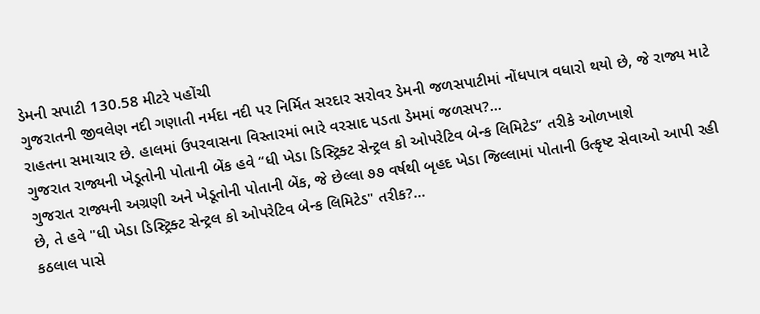ડેમની સપાટી 130.58 મીટરે પહોંચી
ગુજરાતની જીવલેણ નદી ગણાતી નર્મદા નદી પર નિર્મિત સરદાર સરોવર ડેમની જળસપાટીમાં નોંધપાત્ર વધારો થયો છે, જે રાજ્ય માટે રાહતના સમાચાર છે. હાલમાં ઉપરવાસના વિસ્તારમાં ભારે વરસાદ પડતા ડેમમાં જળસપ?...
ગુજરાત રાજ્યની ખેડૂતોની પોતાની બેંક હવે “ધી ખેડા ડિસ્ટ્રિક્ટ સેન્ટ્રલ કો ઓપરેટિવ બેન્ક લિમિટેડ” તરીકે ઓળખાશે
ગુજરાત રાજ્યની અગ્રણી અને ખેડૂતોની પોતાની બેંક, જે છેલ્લા ૭૭ વર્ષથી બૃહદ ખેડા જિલ્લામાં પોતાની ઉત્કૃષ્ટ સેવાઓ આપી રહી છે, તે હવે "ધી ખેડા ડિસ્ટ્રિક્ટ સેન્ટ્રલ કો ઓપરેટિવ બેન્ક લિમિટેડ" તરીક?...
કઠલાલ પાસે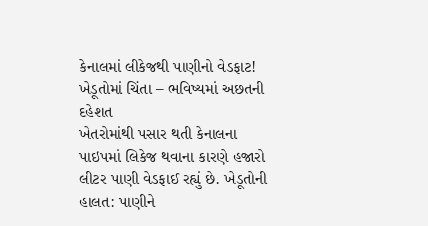કેનાલમાં લીકેજથી પાણીનો વેડફાટ! ખેડૂતોમાં ચિંતા – ભવિષ્યમાં અછતની દહેશત
ખેતરોમાંથી પસાર થતી કેનાલના પાઇપમાં લિકેજ થવાના કારણે હજારો લીટર પાણી વેડફાઈ રહ્યું છે. ખેડૂતોની હાલત: પાણીને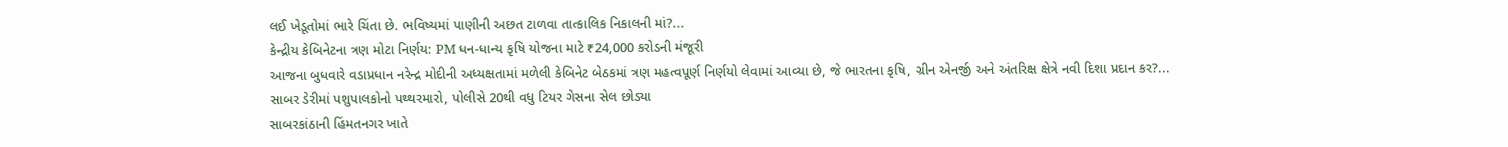લઈ ખેડૂતોમાં ભારે ચિંતા છે. ભવિષ્યમાં પાણીની અછત ટાળવા તાત્કાલિક નિકાલની માં?...
કેન્દ્રીય કેબિનેટના ત્રણ મોટા નિર્ણય: PM ધન-ધાન્ય કૃષિ યોજના માટે ₹24,000 કરોડની મંજૂરી
આજના બુધવારે વડાપ્રધાન નરેન્દ્ર મોદીની અધ્યક્ષતામાં મળેલી કેબિનેટ બેઠકમાં ત્રણ મહત્વપૂર્ણ નિર્ણયો લેવામાં આવ્યા છે, જે ભારતના કૃષિ, ગ્રીન એનર્જી અને અંતરિક્ષ ક્ષેત્રે નવી દિશા પ્રદાન કર?...
સાબર ડેરીમાં પશુપાલકોનો પથ્થરમારો, પોલીસે 20થી વધુ ટિયર ગેસના સેલ છોડ્યા
સાબરકાંઠાની હિંમતનગર ખાતે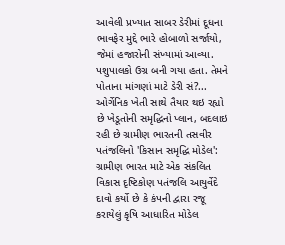આવેલી પ્રખ્યાત સાબર ડેરીમાં દૂધના ભાવફેર મુદ્દે ભારે હોબાળો સર્જાયો, જેમાં હજારોની સંખ્યામાં આવ્યા. પશુપાલકો ઉગ્ર બની ગયા હતા. તેમને પોતાના માંગણાં માટે ડેરી સં?...
ઓર્ગેનિક ખેતી સાથે તૈયાર થઇ રહ્યો છે ખેડૂતોની સમૃદ્ધિનો પ્લાન, બદલાઇ રહી છે ગ્રામીણ ભારતની તસવીર
પતંજલિનો 'કિસાન સમૃદ્ધિ મોડેલ': ગ્રામીણ ભારત માટે એક સંકલિત વિકાસ દૃષ્ટિકોણ પતંજલિ આયુર્વેદે દાવો કર્યો છે કે કંપની દ્વારા રજૂ કરાયેલું કૃષિ આધારિત મોડેલ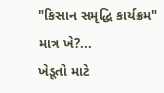"કિસાન સમૃદ્ધિ કાર્યક્રમ" માત્ર ખે?...
ખેડૂતો માટે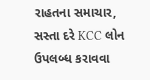રાહતના સમાચાર, સસ્તા દરે KCC લોન ઉપલબ્ધ કરાવવા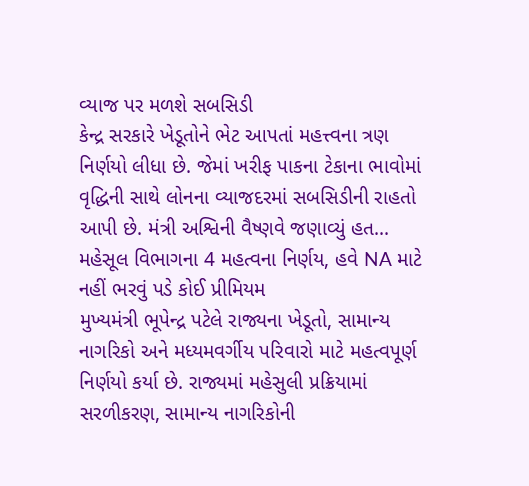વ્યાજ પર મળશે સબસિડી
કેન્દ્ર સરકારે ખેડૂતોને ભેટ આપતાં મહત્ત્વના ત્રણ નિર્ણયો લીધા છે. જેમાં ખરીફ પાકના ટેકાના ભાવોમાં વૃદ્ધિની સાથે લોનના વ્યાજદરમાં સબસિડીની રાહતો આપી છે. મંત્રી અશ્વિની વૈષ્ણવે જણાવ્યું હત...
મહેસૂલ વિભાગના 4 મહત્વના નિર્ણય, હવે NA માટે નહીં ભરવું પડે કોઈ પ્રીમિયમ
મુખ્યમંત્રી ભૂપેન્દ્ર પટેલે રાજ્યના ખેડૂતો, સામાન્ય નાગરિકો અને મધ્યમવર્ગીય પરિવારો માટે મહત્વપૂર્ણ નિર્ણયો કર્યા છે. રાજ્યમાં મહેસુલી પ્રક્રિયામાં સરળીકરણ, સામાન્ય નાગરિકોની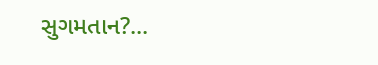સુગમતાન?...